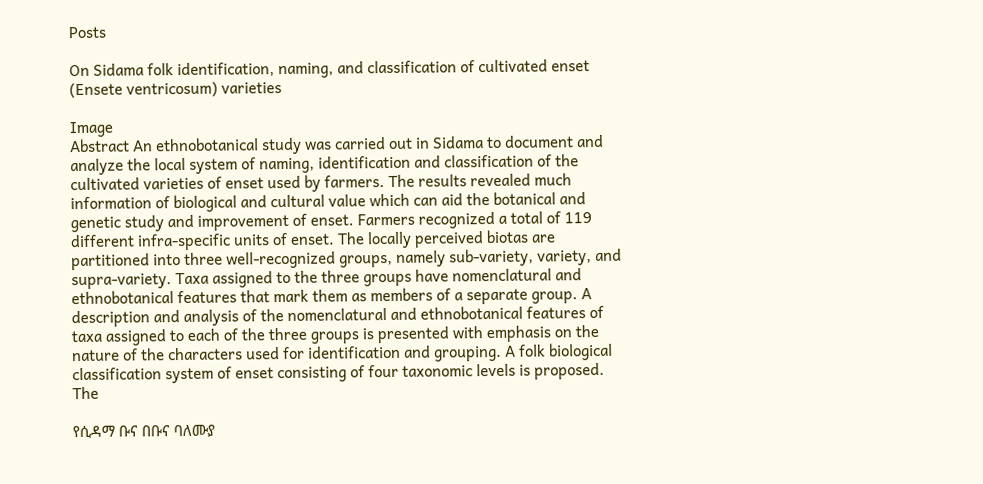Posts

On Sidama folk identification, naming, and classification of cultivated enset (Ensete ventricosum) varieties

Image
Abstract An ethnobotanical study was carried out in Sidama to document and analyze the local system of naming, identification and classification of the cultivated varieties of enset used by farmers. The results revealed much information of biological and cultural value which can aid the botanical and genetic study and improvement of enset. Farmers recognized a total of 119 different infra-specific units of enset. The locally perceived biotas are partitioned into three well-recognized groups, namely sub-variety, variety, and supra-variety. Taxa assigned to the three groups have nomenclatural and ethnobotanical features that mark them as members of a separate group. A description and analysis of the nomenclatural and ethnobotanical features of taxa assigned to each of the three groups is presented with emphasis on the nature of the characters used for identification and grouping. A folk biological classification system of enset consisting of four taxonomic levels is proposed. The

የሲዳማ ቡና በቡና ባለሙያ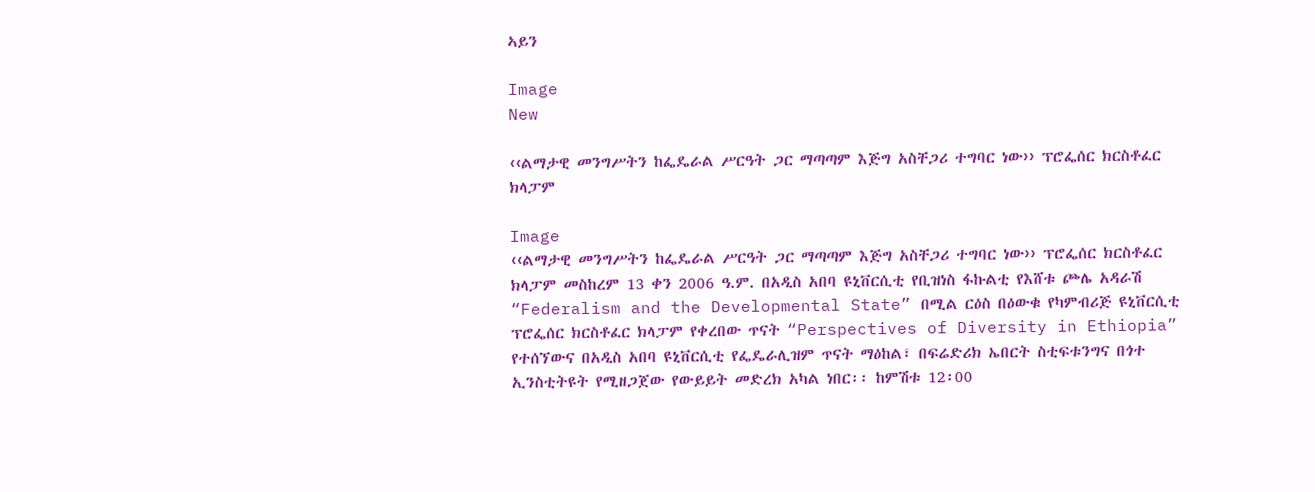ኣይን

Image
New

‹‹ልማታዊ መንግሥትን ከፌዴራል ሥርዓት ጋር ማጣጣም እጅግ አስቸጋሪ ተግባር ነው›› ፕሮፌሰር ክርስቶፈር ክላፓም

Image
‹‹ልማታዊ መንግሥትን ከፌዴራል ሥርዓት ጋር ማጣጣም እጅግ አስቸጋሪ ተግባር ነው›› ፕሮፌሰር ክርስቶፈር ክላፓም መስከረም 13 ቀን 2006 ዓ.ም. በአዲስ አበባ ዩኒቨርሲቲ የቢዝነስ ፋኩልቲ የእሸቱ ጮሌ አዳራሽ “Federalism and the Developmental State” በሚል ርዕስ በዕውቁ የካምብሪጅ ዩኒቨርሲቲ ፕሮፌሰር ክርስቶፈር ክላፓም የቀረበው ጥናት “Perspectives of Diversity in Ethiopia” የተሰኘውና በአዲስ አበባ ዩኒቨርሲቲ የፌዴራሊዝም ጥናት ማዕከል፣ በፍሬድሪክ ኤበርት ስቲፍቱንግና በጎተ ኢንስቲትዩት የሚዘጋጀው የውይይት መድረክ አካል ነበር፡፡ ከምሽቱ 12፡00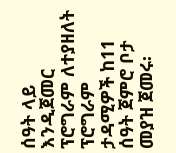ሰዓት ላይ እንዲጀመር ፕሮግራም ለተያዘለት ፕሮግራም ታዳሚዎች ከ11 ሰዓት ጀምሮ ቦታ መያዝ ጀመሩ፡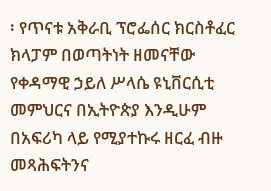፡ የጥናቱ አቅራቢ ፕሮፌሰር ክርስቶፈር ክላፓም በወጣትነት ዘመናቸው የቀዳማዊ ኃይለ ሥላሴ ዩኒቨርሲቲ መምህርና በኢትዮጵያ እንዲሁም በአፍሪካ ላይ የሚያተኩሩ ዘርፈ ብዙ መጻሕፍትንና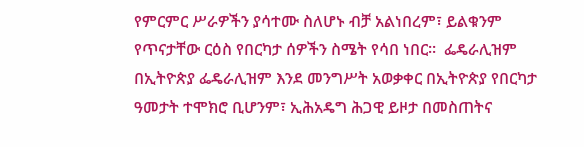የምርምር ሥራዎችን ያሳተሙ ስለሆኑ ብቻ አልነበረም፣ ይልቁንም የጥናታቸው ርዕስ የበርካታ ሰዎችን ስሜት የሳበ ነበር፡፡  ፌዴራሊዝም በኢትዮጵያ ፌዴራሊዝም እንደ መንግሥት አወቃቀር በኢትዮጵያ የበርካታ ዓመታት ተሞክሮ ቢሆንም፣ ኢሕአዴግ ሕጋዊ ይዞታ በመስጠትና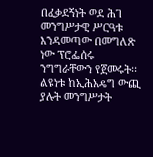በፈቃደኝነት ወደ ሕገ መንግሥታዊ ሥርዓቱ እንዳመጣው በመግለጽ ነው ፕሮፌሰሩ ንግግራቸውን የጀመሩት፡፡ ልዩነቱ ከኢሕአዴግ ውጪ ያሉት መንግሥታት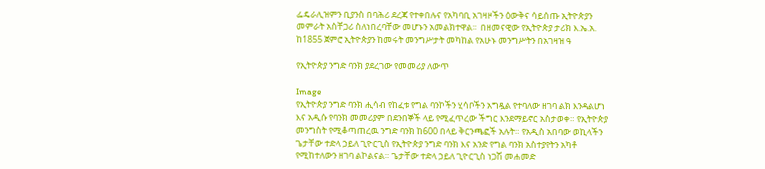ፌዴራሊዝምን ቢያንስ በባሕሪ ደረጃ የተቀበሉና የአካባቢ አገዛዞችን ዕውቅና ሳይሰጡ ኢትዮጵያን መምራት አስቸጋሪ ስለነበረባቸው መሆኑን አመልክተዋል፡፡  በዘመናዊው የኢትዮጵያ ታሪክ እ.ኤ.አ. ከ1855 ጀምሮ ኢትዮጵያን ከመሩት መንግሥታት መካከል የአሁኑ መንግሥትን በአገዛዝ ዓ

የኢትዮጵያ ንግድ ባንክ ያደረገው የመመሪያ ለውጥ

Image
የኢትዮጵያ ንግድ ባንክ ሒሳብ የከፈቱ የግል ባንኮችን ሂሳቦችን አግዷል የተባለው ዘገባ ልክ እንዳልሆነ እና አዲሱ የባንክ መመሪያም በደንበኞች ላይ የሚፈጥረው ችግር እንደማይኖር አስታወቀ። የኢትዮጵያ መንግስት የሚቆጣጠረዉ ንግድ ባንክ ከ600 በላይ ቅርንጫፎች አሉት። የአዲስ አበባው ወኪላችን ጌታቸው ተድላ ኃይለ ጊዮርጊስ የኢትዮጵያ ንግድ ባንክ እና አንድ የግል ባንክ አስተያየትን አካቶ የሚከተለውን ዘገባ ልኮልናል። ጌታቸው ተድላ ኃይለ ጊዮርጊስ ነጋሽ መሐመድ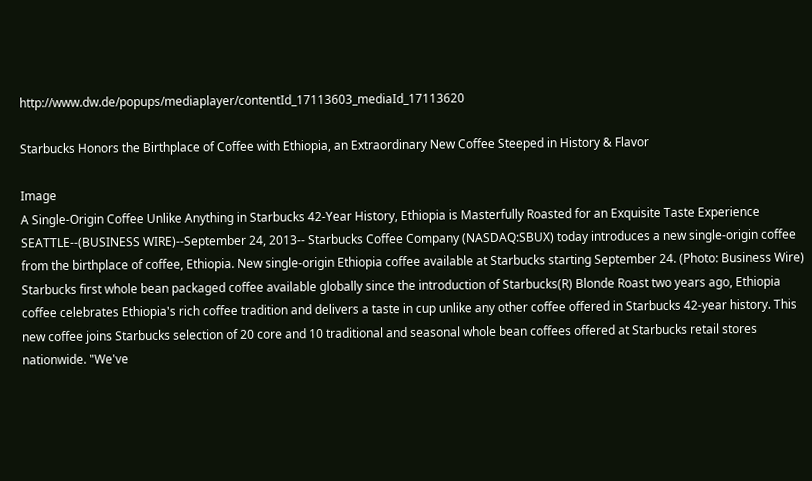http://www.dw.de/popups/mediaplayer/contentId_17113603_mediaId_17113620

Starbucks Honors the Birthplace of Coffee with Ethiopia, an Extraordinary New Coffee Steeped in History & Flavor

Image
A Single-Origin Coffee Unlike Anything in Starbucks 42-Year History, Ethiopia is Masterfully Roasted for an Exquisite Taste Experience SEATTLE--(BUSINESS WIRE)--September 24, 2013-- Starbucks Coffee Company (NASDAQ:SBUX) today introduces a new single-origin coffee from the birthplace of coffee, Ethiopia. New single-origin Ethiopia coffee available at Starbucks starting September 24. (Photo: Business Wire) Starbucks first whole bean packaged coffee available globally since the introduction of Starbucks(R) Blonde Roast two years ago, Ethiopia coffee celebrates Ethiopia's rich coffee tradition and delivers a taste in cup unlike any other coffee offered in Starbucks 42-year history. This new coffee joins Starbucks selection of 20 core and 10 traditional and seasonal whole bean coffees offered at Starbucks retail stores nationwide. "We've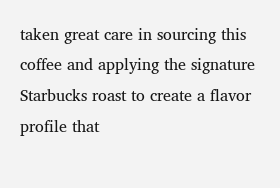taken great care in sourcing this coffee and applying the signature Starbucks roast to create a flavor profile that